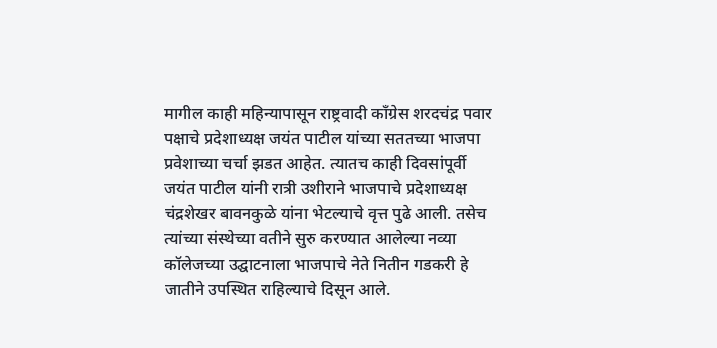मागील काही महिन्यापासून राष्ट्रवादी काँग्रेस शरदचंद्र पवार पक्षाचे प्रदेशाध्यक्ष जयंत पाटील यांच्या सततच्या भाजपा प्रवेशाच्या चर्चा झडत आहेत. त्यातच काही दिवसांपूर्वी जयंत पाटील यांनी रात्री उशीराने भाजपाचे प्रदेशाध्यक्ष चंद्रशेखर बावनकुळे यांना भेटल्याचे वृत्त पुढे आली. तसेच त्यांच्या संस्थेच्या वतीने सुरु करण्यात आलेल्या नव्या कॉलेजच्या उद्घाटनाला भाजपाचे नेते नितीन गडकरी हे जातीने उपस्थित राहिल्याचे दिसून आले.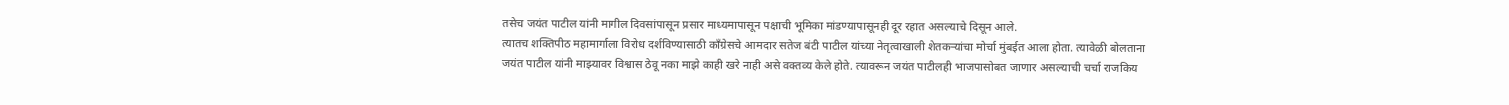तसेच जयंत पाटील यांनी मागील दिवसांपासून प्रसार माध्यमापासून पक्षाची भूमिका मांडण्यापासूनही दूर रहात असल्याचे दिसून आले.
त्यातच शक्तिपीठ महामार्गाला विरोध दर्शविण्यासाठी काँग्रेसचे आमदार सतेज बंटी पाटील यांच्या नेतृत्वाखाली शेतकऱ्यांचा मोर्चा मुंबईत आला होता. त्यावेळी बोलताना जयंत पाटील यांनी माझ्यावर विश्वास ठेवू नका माझे काही खरे नाही असे वक्तव्य केले होते. त्यावरून जयंत पाटीलही भाजपासोबत जाणार असल्याची चर्चा राजकिय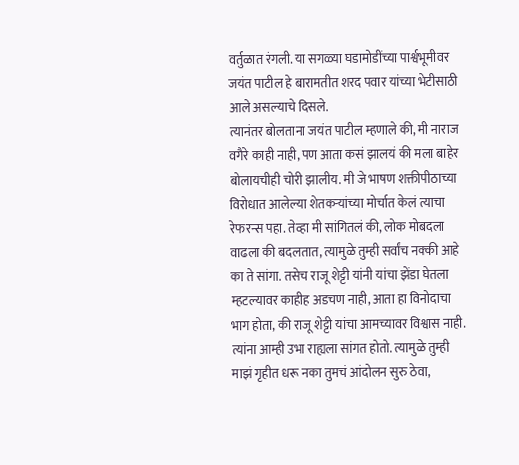वर्तुळात रंगली. या सगळ्या घडामोडींच्या पार्श्वभूमीवर जयंत पाटील हे बारामतीत शरद पवार यांच्या भेटीसाठी आले असल्याचे दिसले.
त्यानंतर बोलताना जयंत पाटील म्हणाले की, मी नाराज वगैरे काही नाही, पण आता कसं झालयं की मला बाहेर बोलायचीही चोरी झालीय. मी जे भाषण शक्तीपीठाच्या विरोधात आलेल्या शेतकऱ्यांच्या मोर्चात केलं त्याचा रेफरन्स पहा. तेव्हा मी सांगितलं की, लोक मोबदला वाढला की बदलतात, त्यामुळे तुम्ही सर्वांच नक्की आहे का ते सांगा. तसेच राजू शेट्टी यांनी यांचा झेंडा घेतला म्हटल्यावर काहीह अडचण नाही, आता हा विनोदाचा भाग होता, की राजू शेट्टी यांचा आमच्यावर विश्वास नाही. त्यांना आम्ही उभा राह्यला सांगत होतो. त्यामुळे तुम्ही माझं गृहीत धरू नका तुमचं आंदोलन सुरु ठेवा,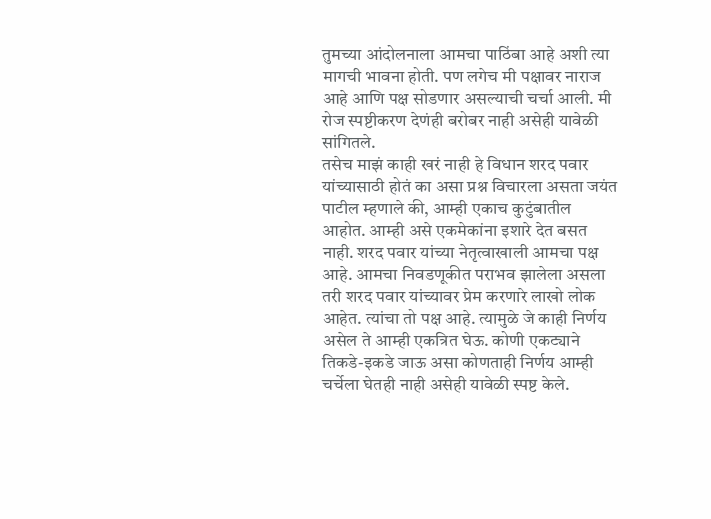तुमच्या आंदोलनाला आमचा पाठिंबा आहे अशी त्या मागची भावना होती. पण लगेच मी पक्षावर नाराज आहे आणि पक्ष सोडणार असल्याची चर्चा आली. मी रोज स्पष्टीकरण देणंही बरोबर नाही असेही यावेळी सांगितले.
तसेच माझं काही खरं नाही हे विधान शरद पवार यांच्यासाठी होतं का असा प्रश्न विचारला असता जयंत पाटील म्हणाले की, आम्ही एकाच कुटुंबातील आहोत. आम्ही असे एकमेकांना इशारे देत बसत नाही. शरद पवार यांच्या नेतृत्वाखाली आमचा पक्ष आहे. आमचा निवडणूकीत पराभव झालेला असला तरी शरद पवार यांच्यावर प्रेम करणारे लाखो लोक आहेत. त्यांचा तो पक्ष आहे. त्यामुळे जे काही निर्णय असेल ते आम्ही एकत्रित घेऊ. कोणी एकट्याने तिकडे-इकडे जाऊ असा कोणताही निर्णय आम्ही चर्चेला घेतही नाही असेही यावेळी स्पष्ट केले.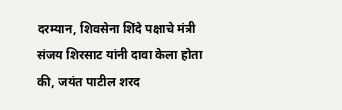दरम्यान, शिवसेना शिंदे पक्षाचे मंत्री संजय शिरसाट यांनी दावा केला होता की, जयंत पाटील शरद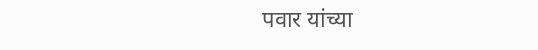पवार यांच्या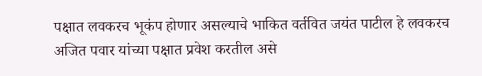पक्षात लवकरच भूकंप होणार असल्याचे भाकित वर्तवित जयंत पाटील हे लवकरच अजित पवार यांच्या पक्षात प्रवेश करतील असे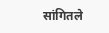सांगितले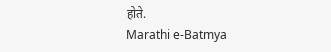होते.
Marathi e-Batmya